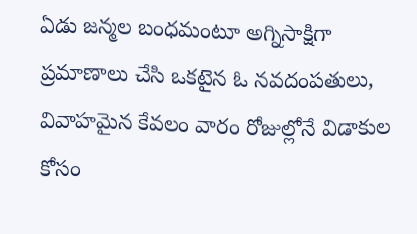ఏడు జన్మల బంధమంటూ అగ్నిసాక్షిగా ప్రమాణాలు చేసి ఒకటైన ఓ నవదంపతులు, వివాహమైన కేవలం వారం రోజుల్లోనే విడాకుల కోసం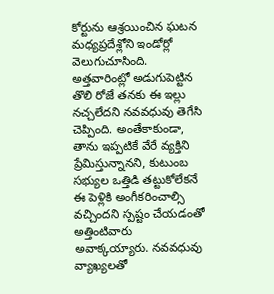కోర్టును ఆశ్రయించిన ఘటన మధ్యప్రదేశ్లోని ఇండోర్లో వెలుగుచూసింది. అత్తవారింట్లో అడుగుపెట్టిన తొలి రోజే తనకు ఈ ఇల్లు నచ్చలేదని నవవధువు తెగేసి చెప్పింది. అంతేకాకుండా, తాను ఇప్పటికే వేరే వ్యక్తిని ప్రేమిస్తున్నానని, కుటుంబ సభ్యుల ఒత్తిడి తట్టుకోలేకనే ఈ పెళ్లికి అంగీకరించాల్సి వచ్చిందని స్పష్టం చేయడంతో అత్తింటివారు అవాక్కయ్యారు. నవవధువు వ్యాఖ్యలతో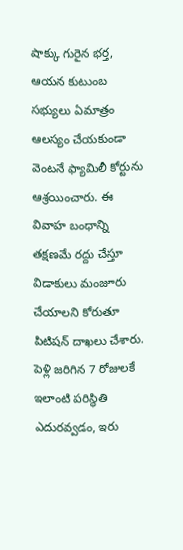షాక్కు గురైన భర్త, ఆయన కుటుంబ సభ్యులు ఏమాత్రం ఆలస్యం చేయకుండా వెంటనే ఫ్యామిలీ కోర్టును ఆశ్రయించారు. ఈ వివాహ బంధాన్ని తక్షణమే రద్దు చేస్తూ విడాకులు మంజూరు చేయాలని కోరుతూ పిటిషన్ దాఖలు చేశారు. పెళ్లి జరిగిన 7 రోజులకే ఇలాంటి పరిస్థితి ఎదురవ్వడం, ఇరు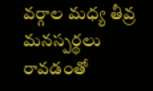వర్గాల మధ్య తీవ్ర మనస్పర్థలు రావడంతో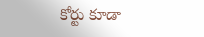కోర్టు కూడా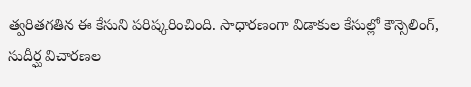త్వరితగతిన ఈ కేసుని పరిష్కరించింది. సాధారణంగా విడాకుల కేసుల్లో కౌన్సెలింగ్, సుదీర్ఘ విచారణల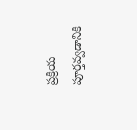ప్రక్రియ పూర్తవ్వడానికి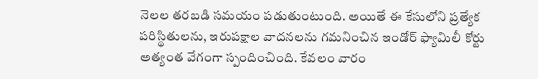నెలల తరబడి సమయం పడుతుంటుంది. అయితే ఈ కేసులోని ప్రత్యేక పరిస్థితులను, ఇరుపక్షాల వాదనలను గమనించిన ఇండోర్ ఫ్యామిలీ కోర్టు అత్యంత వేగంగా స్పందించింది. కేవలం వారం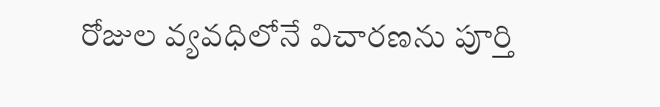రోజుల వ్యవధిలోనే విచారణను పూర్తి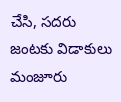చేసి, సదరు జంటకు విడాకులు మంజూరు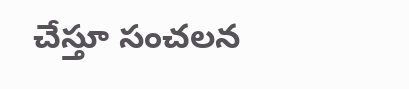చేస్తూ సంచలన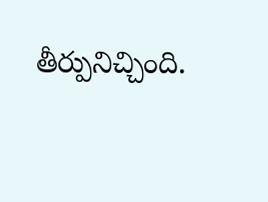తీర్పునిచ్చింది.